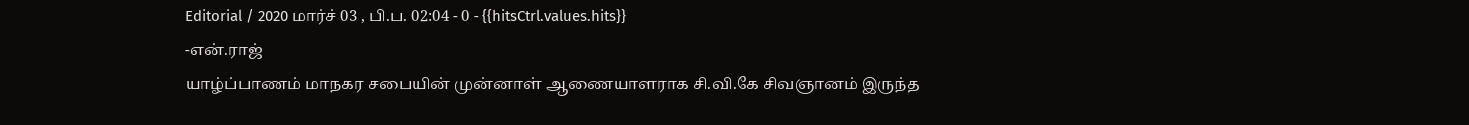Editorial / 2020 மார்ச் 03 , பி.ப. 02:04 - 0 - {{hitsCtrl.values.hits}}
-என்.ராஜ்
யாழ்ப்பாணம் மாநகர சபையின் முன்னாள் ஆணையாளராக சி.வி.கே சிவஞானம் இருந்த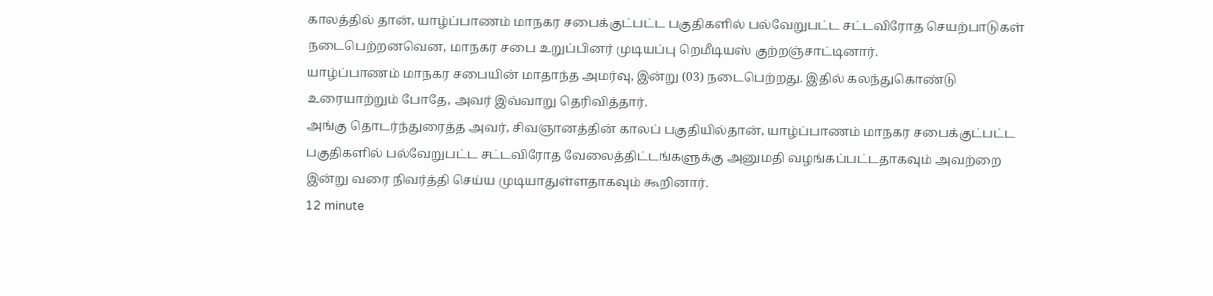காலத்தில் தான், யாழ்ப்பாணம் மாநகர சபைக்குட்பட்ட பகுதிகளில் பல்வேறுபட்ட சட்டவிரோத செயற்பாடுகள் நடைபெற்றனவென, மாநகர சபை உறுப்பினர் முடியப்பு றெமீடியஸ் குற்றஞ்சாட்டினார்.
யாழ்ப்பாணம் மாநகர சபையின் மாதாந்த அமர்வு, இன்று (03) நடைபெற்றது. இதில் கலந்துகொண்டு உரையாற்றும் போதே, அவர் இவ்வாறு தெரிவித்தார்.
அங்கு தொடர்ந்துரைத்த அவர், சிவஞானத்தின் காலப் பகுதியில்தான், யாழ்ப்பாணம் மாநகர சபைக்குட்பட்ட பகுதிகளில் பல்வேறுபட்ட சட்டவிரோத வேலைத்திட்டங்களுக்கு அனுமதி வழங்கப்பட்டதாகவும் அவற்றை இன்று வரை நிவர்த்தி செய்ய முடியாதுள்ளதாகவும் கூறினார்.
12 minute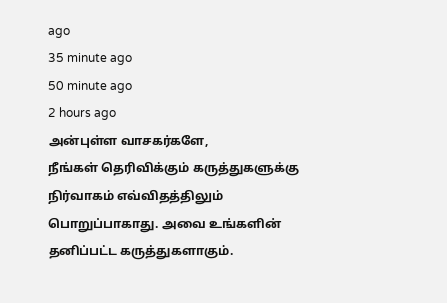ago
35 minute ago
50 minute ago
2 hours ago
அன்புள்ள வாசகர்களே,
நீங்கள் தெரிவிக்கும் கருத்துகளுக்கு நிர்வாகம் எவ்விதத்திலும் பொறுப்பாகாது. அவை உங்களின் தனிப்பட்ட கருத்துகளாகும்.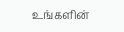உங்களின்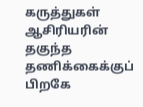கருத்துகள் ஆசிரியரின் தகுந்த தணிக்கைக்குப் பிறகே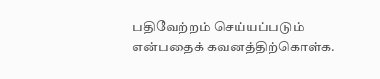பதிவேற்றம் செய்யப்படும் என்பதைக் கவனத்திற்கொள்க.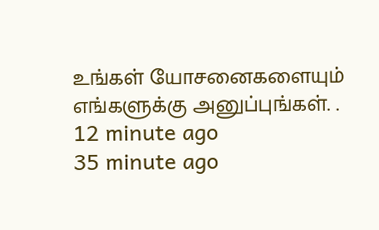உங்கள் யோசனைகளையும் எங்களுக்கு அனுப்புங்கள். .
12 minute ago
35 minute ago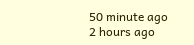50 minute ago
2 hours ago